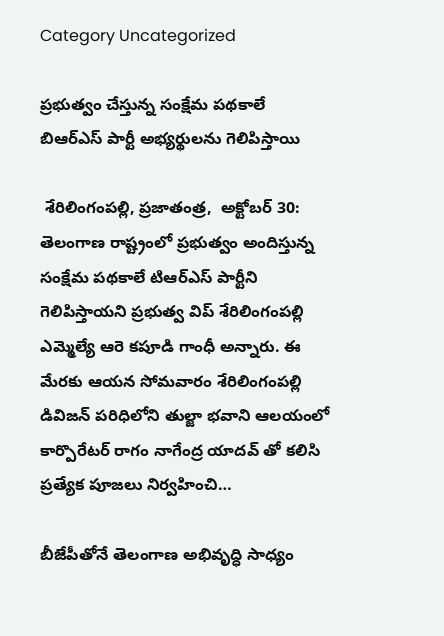Category Uncategorized

ప్రభుత్వం చేస్తున్న సంక్షేమ పథకాలే బిఆర్ఎస్ పార్టీ అభ్యర్థులను గెలిపిస్తాయి

 శేరిలింగంపల్లి, ప్రజాతంత్ర,  అక్టోబర్ 30: తెలంగాణ రాష్ట్రంలో ప్రభుత్వం అందిస్తున్న సంక్షేమ పథకాలే టిఆర్ఎస్ పార్టీని గెలిపిస్తాయని ప్రభుత్వ విప్ శేరిలింగంపల్లి ఎమ్మెల్యే ఆరె కపూడి గాంధీ అన్నారు. ఈ మేరకు ఆయన సోమవారం శేరిలింగంపల్లి డివిజన్ పరిధిలోని తుల్జా భవాని ఆలయంలో కార్పొరేటర్ రాగం నాగేంద్ర యాదవ్ తో కలిసి ప్రత్యేక పూజలు నిర్వహించి…

బీజేపీతోనే తెలంగాణ అభివృద్ధి సాధ్యం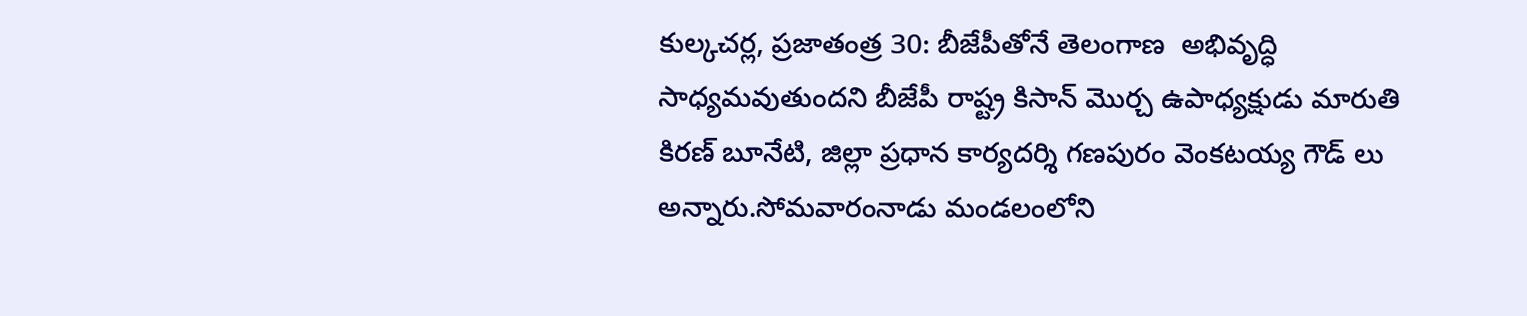కుల్కచర్ల, ప్రజాతంత్ర 30: బీజేపీతోనే తెలంగాణ  అభివృద్ధి సాధ్యమవుతుందని బీజేపీ రాష్ట్ర కిసాన్ మొర్చ ఉపాధ్యక్షుడు మారుతి కిరణ్ బూనేటి, జిల్లా ప్రధాన కార్యదర్శి గణపురం వెంకటయ్య గౌడ్ లు అన్నారు.సోమవారంనాడు మండలంలోని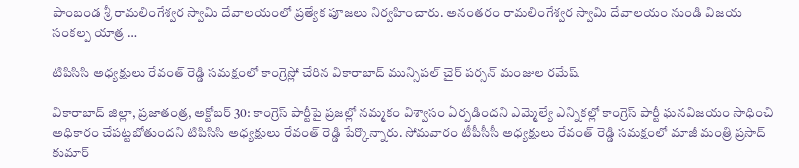పాంబండ శ్రీ రామలింగేశ్వర స్వామి దేవాలయంలో ప్రత్యేక పూజలు నిర్వహించారు. అనంతరం రామలింగేశ్వర స్వామి దేవాలయం నుండి విజయ సంకల్ప యాత్ర …

టిపిసిసి అధ్యక్షులు రేవంత్ రెడ్డి సమక్షంలో కాంగ్రెస్లో చేరిన వికారాబాద్ మున్సిపల్ చైర్ పర్సన్ మంజుల రమేష్

వికారాబాద్ జిల్లా, ప్రజాతంత్ర, అక్టోబర్ 30: కాంగ్రెస్ పార్టీపై ప్రజల్లో నమ్మకం విశ్వాసం ఏర్పడిందని ఎమ్మెల్యే ఎన్నికల్లో కాంగ్రెస్ పార్టీ ఘనవిజయం సాధించి అధికారం చేపట్టబోతుందని టిపిసిసి అధ్యక్షులు రేవంత్ రెడ్డి పేర్కొన్నారు. సోమవారం టీపీసీసీ అధ్యక్షులు రేవంత్ రెడ్డి సమక్షంలో మాజీ మంత్రి ప్రసాద్ కుమార్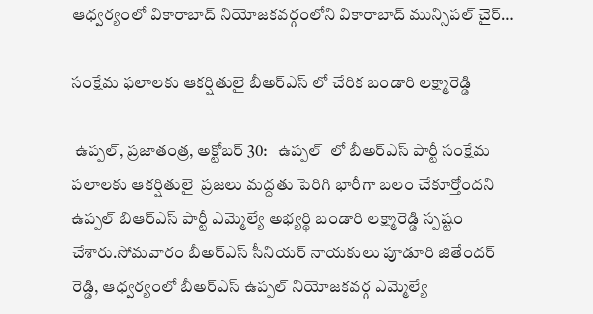ఆధ్వర్యంలో వికారాబాద్ నియోజకవర్గంలోని వికారాబాద్ మున్సిపల్ చైర్…

సంక్షేమ ఫలాలకు ఆకర్షితులై బీఅర్ఎస్ లో చేరిక బండారి లక్ష్మారెడ్డి

 ఉప్పల్, ప్రజాతంత్ర, అక్టోబర్ 30:   ఉప్పల్  లో బీఅర్ఎస్ పార్టీ సంక్షేమ పలాలకు ఆకర్షితులై  ప్రజలు మద్దతు పెరిగి భారీగా బలం చేకూర్తోందని ఉప్పల్ బిఆర్ఎస్ పార్టీ ఎమ్మెల్యే అభ్యర్థి బండారి లక్ష్మారెడ్డి స్పష్టం చేశారు.సోమవారం బీఅర్ఎస్ సీనియర్ నాయకులు పూడూరి జితేందర్ రెడ్డి, ఆధ్వర్యంలో బీఅర్ఎస్ ఉప్పల్ నియోజకవర్గ ఎమ్మెల్యే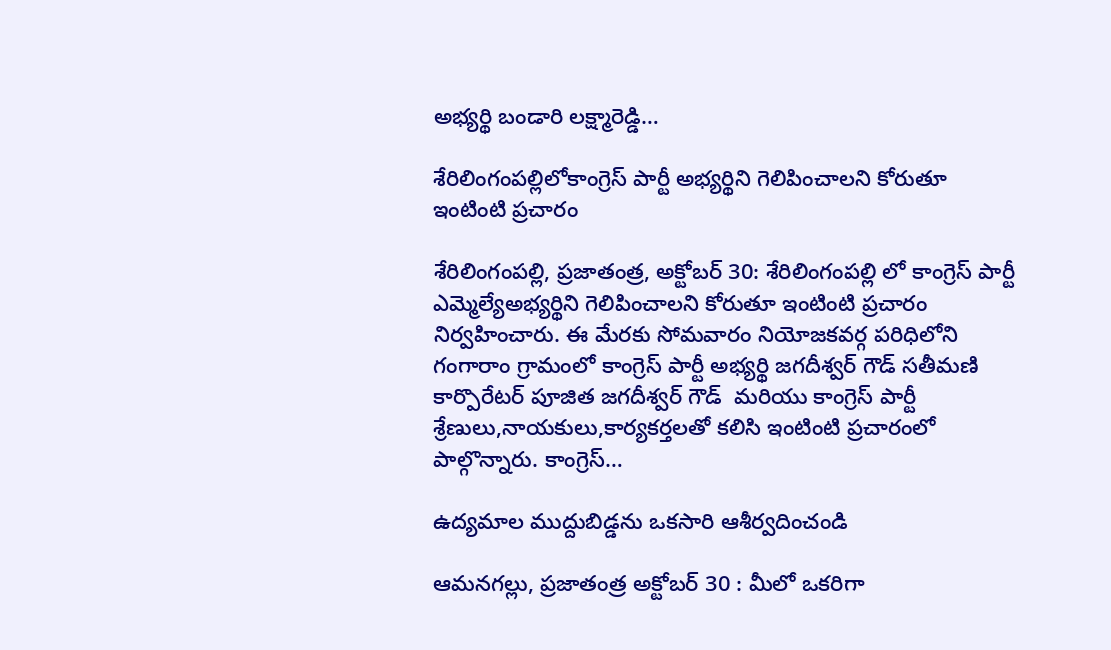అభ్యర్థి బండారి లక్ష్మారెడ్డి…

శేరిలింగంపల్లిలోకాంగ్రెస్ పార్టీ అభ్యర్థిని గెలిపించాలని కోరుతూ ఇంటింటి ప్రచారం

శేరిలింగంపల్లి, ప్రజాతంత్ర, అక్టోబర్ 30: శేరిలింగంపల్లి లో కాంగ్రెస్ పార్టీ ఎమ్మెల్యేఅభ్యర్థిని గెలిపించాలని కోరుతూ ఇంటింటి ప్రచారం నిర్వహించారు. ఈ మేరకు సోమవారం నియోజకవర్గ పరిధిలోని గంగారాం గ్రామంలో కాంగ్రెస్ పార్టీ అభ్యర్థి జగదీశ్వర్ గౌడ్ సతీమణి కార్పొరేటర్ పూజిత జగదీశ్వర్ గౌడ్  మరియు కాంగ్రెస్ పార్టీ శ్రేణులు,నాయకులు,కార్యకర్తలతో కలిసి ఇంటింటి ప్రచారంలో పాల్గొన్నారు. కాంగ్రెస్…

ఉద్యమాల ముద్దుబిడ్డను ఒకసారి ఆశీర్వదించండి

ఆమనగల్లు, ప్రజాతంత్ర అక్టోబర్ 30 : మీలో ఒకరిగా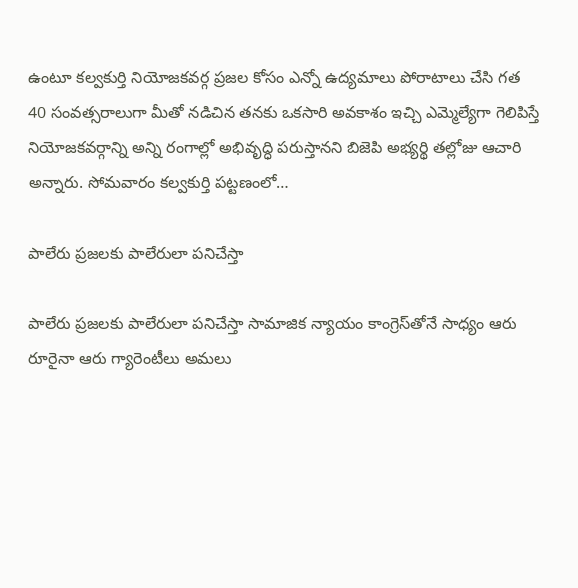ఉంటూ కల్వకుర్తి నియోజకవర్గ ప్రజల కోసం ఎన్నో ఉద్యమాలు పోరాటాలు చేసి గత 40 సంవత్సరాలుగా మీతో నడిచిన తనకు ఒకసారి అవకాశం ఇచ్చి ఎమ్మెల్యేగా గెలిపిస్తే నియోజకవర్గాన్ని అన్ని రంగాల్లో అభివృద్ధి పరుస్తానని బిజెపి అభ్యర్థి తల్లోజు ఆచారి అన్నారు. సోమవారం కల్వకుర్తి పట్టణంలో…

పాలేరు ప్రజలకు పాలేరులా పనిచేస్తా

పాలేరు ప్రజలకు పాలేరులా పనిచేస్తా సామాజిక న్యాయం కాంగ్రెస్‌తోనే సాధ్యం ఆరు రూరైనా ఆరు గ్యారెంటీలు అమలు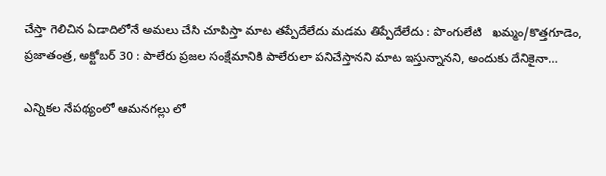చేస్తా గెలిచిన ఏడాదిలోనే అమలు చేసి చూపిస్తా మాట తప్పేదేలేదు మడమ తిప్పేదేలేదు : పొంగులేటి   ఖమ్మం/కొత్తగూడెం, ప్రజాతంత్ర, అక్టోబర్‌ 30 : పాలేరు ప్రజల సంక్షేమానికి పాలేరులా పనిచేస్తానని మాట ఇస్తున్నానని, అందుకు దేనికైనా…

ఎన్నికల నేపథ్యంలో ఆమనగల్లు లో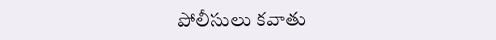పోలీసులు కవాతు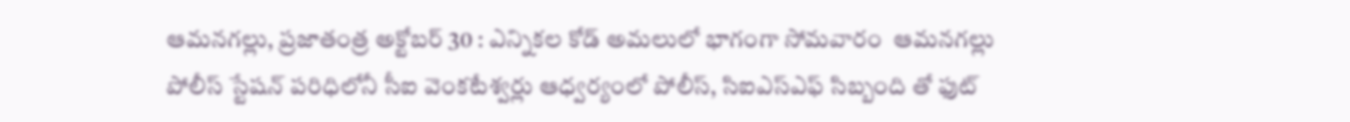ఆమనగల్లు, ప్రజాతంత్ర అక్టోబర్ 30 : ఎన్నికల కోడ్ అమలులో భాగంగా సోమవారం  ఆమనగల్లు పోలీస్ స్టేషన్ పరిధిలోనీ సీఐ వెంకటేశ్వర్లు ఆధ్వర్యంలో పోలీస్, సిఐఎస్ఎఫ్ సిబ్బంది తో ఫుట్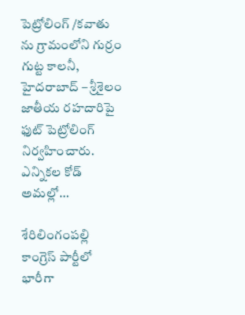పెట్రోలింగ్ /కవాతు ను గ్రామంలోని గుర్రం గుట్ట కాలనీ, హైదరాబాద్ – శ్రీశైలం జాతీయ రహదారిపై ఫుట్ పెట్రోలింగ్ నిర్వహించారు. ఎన్నికల కోడ్ అమల్లో…

శేరిలింగంపల్లి కాంగ్రెస్ పార్టీలో భారీగా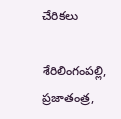చేరికలు

శేరిలింగంపల్లి, ప్రజాతంత్ర,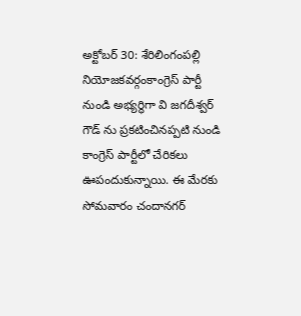అక్టోబర్ 30: శేరిలింగంపల్లి నియోజకవర్గంకాంగ్రెస్ పార్టీ నుండి అభ్యర్థిగా వి జగదీశ్వర్ గౌడ్ ను ప్రకటించినప్పటి నుండి కాంగ్రెస్ పార్టీలో చేరికలు ఊపందుకున్నాయి. ఈ మేరకు సోమవారం చందానగర్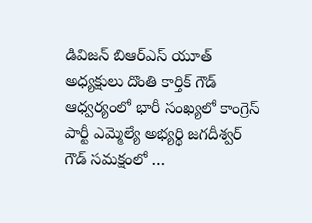డివిజన్ బిఆర్ఎస్ యూత్ అధ్యక్షులు దొంతి కార్తిక్ గౌడ్ ఆధ్వర్యంలో భారీ సంఖ్యలో కాంగ్రెస్ పార్టీ ఎమ్మెల్యే అభ్యర్థి జగదీశ్వర్ గౌడ్ సమక్షంలో …